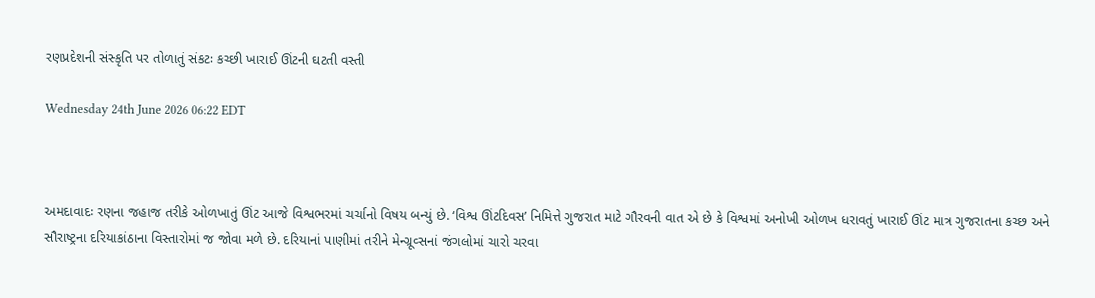રણપ્રદેશની સંસ્કૃતિ પર તોળાતું સંકટઃ કચ્છી ખારાઈ ઊંટની ઘટતી વસ્તી

Wednesday 24th June 2026 06:22 EDT



અમદાવાદઃ રણના જહાજ તરીકે ઓળખાતું ઊંટ આજે વિશ્વભરમાં ચર્ચાનો વિષય બન્યું છે. ‘વિશ્વ ઊંટદિવસ’ નિમિત્તે ગુજરાત માટે ગૌરવની વાત એ છે કે વિશ્વમાં અનોખી ઓળખ ધરાવતું ખારાઈ ઊંટ માત્ર ગુજરાતના કચ્છ અને સૌરાષ્ટ્રના દરિયાકાંઠાના વિસ્તારોમાં જ જોવા મળે છે. દરિયાનાં પાણીમાં તરીને મેન્ગ્રૂવ્સનાં જંગલોમાં ચારો ચરવા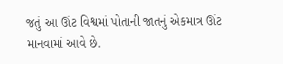જતું આ ઊંટ વિશ્વમાં પોતાની જાતનું એકમાત્ર ઊંટ માનવામાં આવે છે.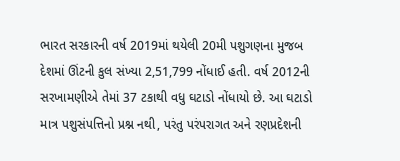ભારત સરકારની વર્ષ 2019માં થયેલી 20મી પશુગણના મુજબ દેશમાં ઊંટની કુલ સંખ્યા 2,51,799 નોંધાઈ હતી. વર્ષ 2012ની સરખામણીએ તેમાં 37 ટકાથી વધુ ઘટાડો નોંધાયો છે. આ ઘટાડો માત્ર પશુસંપત્તિનો પ્રશ્ન નથી, પરંતુ પરંપરાગત અને રણપ્રદેશની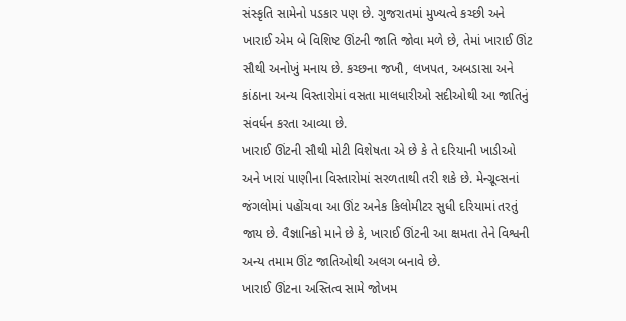સંસ્કૃતિ સામેનો પડકાર પણ છે. ગુજરાતમાં મુખ્યત્વે કચ્છી અને ખારાઈ એમ બે વિશિષ્ટ ઊંટની જાતિ જોવા મળે છે, તેમાં ખારાઈ ઊંટ સૌથી અનોખું મનાય છે. કચ્છના જખૌ, લખપત, અબડાસા અને કાંઠાના અન્ય વિસ્તારોમાં વસતા માલધારીઓ સદીઓથી આ જાતિનું સંવર્ધન કરતા આવ્યા છે.
ખારાઈ ઊંટની સૌથી મોટી વિશેષતા એ છે કે તે દરિયાની ખાડીઓ અને ખારાં પાણીના વિસ્તારોમાં સરળતાથી તરી શકે છે. મેન્ગ્રૂવ્સનાં જંગલોમાં પહોંચવા આ ઊંટ અનેક કિલોમીટર સુધી દરિયામાં તરતું જાય છે. વૈજ્ઞાનિકો માને છે કે, ખારાઈ ઊંટની આ ક્ષમતા તેને વિશ્વની અન્ય તમામ ઊંટ જાતિઓથી અલગ બનાવે છે.
ખારાઈ ઊંટના અસ્તિત્વ સામે જોખમ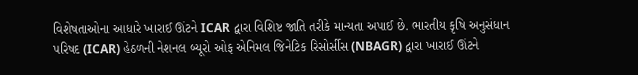વિશેષતાઓના આધારે ખારાઈ ઊંટને ICAR દ્વારા વિશિષ્ટ જાતિ તરીકે માન્યતા અપાઈ છે. ભારતીય કૃષિ અનુસંધાન પરિષદ (ICAR) હેઠળની નેશનલ બ્યૂરો ઓફ એનિમલ જિનેટિક રિસોર્સીસ (NBAGR) દ્વારા ખારાઈ ઊંટને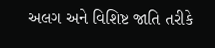અલગ અને વિશિષ્ટ જાતિ તરીકે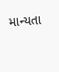માન્યતા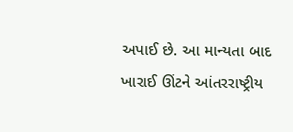અપાઈ છે. આ માન્યતા બાદ ખારાઈ ઊંટને આંતરરાષ્ટ્રીય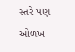સ્તરે પણ ઓળખ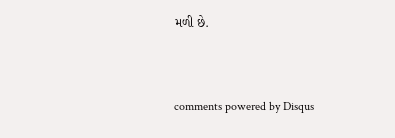મળી છે.


comments powered by Disqus